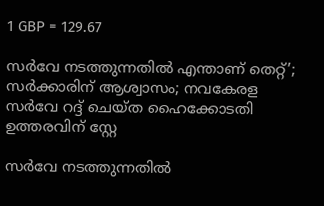1 GBP = 129.67

സർവേ നടത്തുന്നതിൽ എന്താണ് തെറ്റ്’; സർക്കാരിന് ആശ്വാസം; നവകേരള സർവേ റദ്ദ് ചെയ്ത ഹൈക്കോടതി ഉത്തരവിന് സ്റ്റേ

സർവേ നടത്തുന്നതിൽ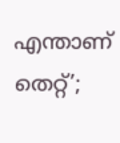എന്താണ് തെറ്റ്’;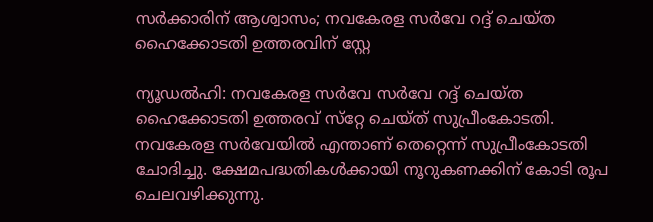സർക്കാരിന് ആശ്വാസം; നവകേരള സർവേ റദ്ദ് ചെയ്ത ഹൈക്കോടതി ഉത്തരവിന് സ്റ്റേ

ന്യൂഡല്‍ഹി: നവകേരള സര്‍വേ സര്‍വേ റദ്ദ് ചെയ്ത ഹൈക്കോടതി ഉത്തരവ് സ്‌റ്റേ ചെയ്ത് സുപ്രീംകോടതി. നവകേരള സര്‍വേയില്‍ എന്താണ് തെറ്റെന്ന് സുപ്രീംകോടതി ചോദിച്ചു. ക്ഷേമപദ്ധതികള്‍ക്കായി നൂറുകണക്കിന് കോടി രൂപ ചെലവഴിക്കുന്നു.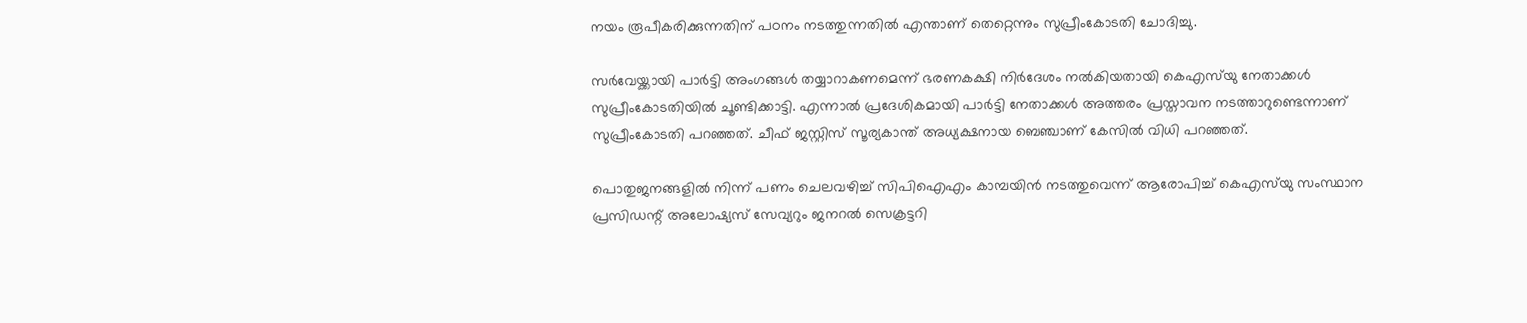നയം രൂപീകരിക്കുന്നതിന് പഠനം നടത്തുന്നതില്‍ എന്താണ് തെറ്റെന്നും സുപ്രീംകോടതി ചോദിച്ചു.

സര്‍വേയ്ക്കായി പാര്‍ട്ടി അംഗങ്ങള്‍ തയ്യാറാകണമെന്ന് ഭരണകക്ഷി നിര്‍ദേശം നല്‍കിയതായി കെഎസ്‌യു നേതാക്കള്‍ സുപ്രീംകോടതിയില്‍ ചൂണ്ടിക്കാട്ടി. എന്നാല്‍ പ്രദേശികമായി പാര്‍ട്ടി നേതാക്കള്‍ അത്തരം പ്രസ്താവന നടത്താറുണ്ടെന്നാണ് സുപ്രീംകോടതി പറഞ്ഞത്. ചീഫ് ജസ്റ്റിസ് സൂര്യകാന്ത് അധ്യക്ഷനായ ബെഞ്ചാണ് കേസില്‍ വിധി പറഞ്ഞത്.

പൊതുജനങ്ങളില്‍ നിന്ന് പണം ചെലവഴിച്ച് സിപിഐഎം കാമ്പയിന്‍ നടത്തുവെന്ന് ആരോപിച്ച് കെഎസ്‌യു സംസ്ഥാന പ്രസിഡന്റ് അലോഷ്യസ് സേവ്യറും ജനറല്‍ സെക്രട്ടറി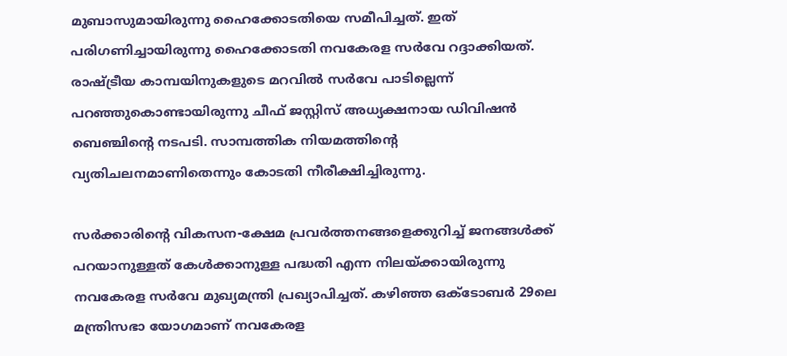മുബാസുമായിരുന്നു ഹൈക്കോടതിയെ സമീപിച്ചത്. ഇത് പരിഗണിച്ചായിരുന്നു ഹൈക്കോടതി നവകേരള സര്‍വേ റദ്ദാക്കിയത്. രാഷ്ട്രീയ കാമ്പയിനുകളുടെ മറവില്‍ സര്‍വേ പാടില്ലെന്ന് പറഞ്ഞുകൊണ്ടായിരുന്നു ചീഫ് ജസ്റ്റിസ് അധ്യക്ഷനായ ഡിവിഷന്‍ ബെഞ്ചിന്റെ നടപടി. സാമ്പത്തിക നിയമത്തിന്റെ വ്യതിചലനമാണിതെന്നും കോടതി നീരീക്ഷിച്ചിരുന്നു.

സര്‍ക്കാരിന്റെ വികസന-ക്ഷേമ പ്രവര്‍ത്തനങ്ങളെക്കുറിച്ച് ജനങ്ങള്‍ക്ക് പറയാനുള്ളത് കേള്‍ക്കാനുള്ള പദ്ധതി എന്ന നിലയ്ക്കായിരുന്നു നവകേരള സര്‍വേ മുഖ്യമന്ത്രി പ്രഖ്യാപിച്ചത്. കഴിഞ്ഞ ഒക്ടോബര്‍ 29ലെ മന്ത്രിസഭാ യോഗമാണ് നവകേരള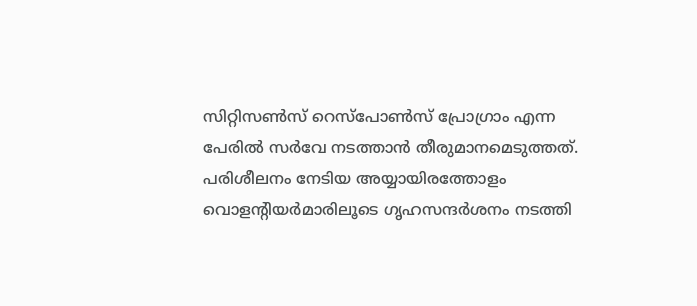സിറ്റിസണ്‍സ് റെസ്‌പോണ്‍സ് പ്രോഗ്രാം എന്ന പേരില്‍ സര്‍വേ നടത്താന്‍ തീരുമാനമെടുത്തത്. പരിശീലനം നേടിയ അയ്യായിരത്തോളം വൊളന്റിയര്‍മാരിലൂടെ ഗൃഹസന്ദര്‍ശനം നടത്തി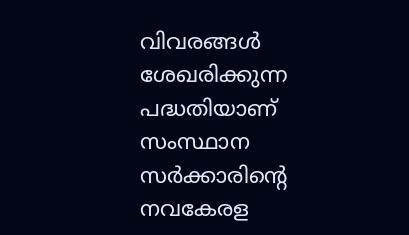വിവരങ്ങള്‍ ശേഖരിക്കുന്ന പദ്ധതിയാണ് സംസ്ഥാന സര്‍ക്കാരിന്റെ നവകേരള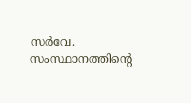സര്‍വേ. സംസ്ഥാനത്തിന്റെ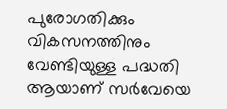പുരോഗതിക്കും വികസനത്തിനും വേണ്ടിയുള്ള പദ്ധതി ആയാണ് സര്‍വേയെ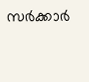സര്‍ക്കാര്‍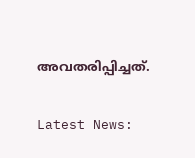അവതരിപ്പിച്ചത്.

Latest News: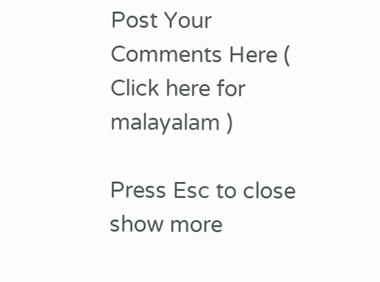Post Your Comments Here ( Click here for malayalam )

Press Esc to close
show more